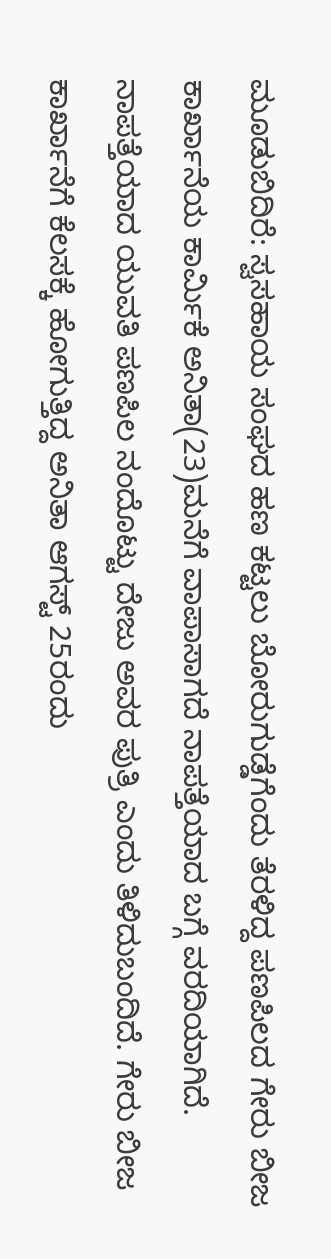ಮೂಡುಬಿದಿರೆ: ಸ್ವಸಹಾಯ ಸಂಘದ ಹಣ ಕಟ್ಟಲು ಬೋರುಗುಡ್ಡೆಗೆಂದು ತೆರಳಿದ್ದ ಪಣಪಿಲದ ಗೇರು ಬೀಜ ಕಾರ್ಖಾನೆಯ ಕಾರ್ಮಿಕೆ ಅನಿತಾ(23)ಮನೆಗೆ ವಾಪಾಸಾಗದೆ ನಾಪತ್ತೆಯಾದ ಬಗ್ಗೆ ವರದಿಯಾಗಿದೆ.
ನಾಪತ್ತೆಯಾದ ಯುವತಿ ಪಣಪಿಲ ನಂದೊಟ್ಟು ದೇಜು ಅವರ ಪುತ್ರಿ ಎಂದು ತಿಳಿದುಬಂದಿದೆ. ಗೇರು ಬೀಜ ಕಾರ್ಖಾನೆಗೆ ಕೆಲಸಕ್ಕೆ ಹೋಗುತ್ತಿದ್ದ ಅನಿತಾ ಆಗಸ್ಟ್ 25ರಂದು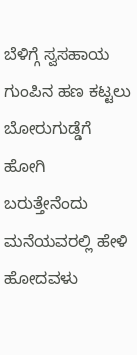ಬೆಳಿಗ್ಗೆ ಸ್ವಸಹಾಯ ಗುಂಪಿನ ಹಣ ಕಟ್ಟಲು ಬೋರುಗುಡ್ಡೆಗೆ ಹೋಗಿ ಬರುತ್ತೇನೆಂದು ಮನೆಯವರಲ್ಲಿ ಹೇಳಿ ಹೋದವಳು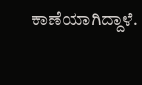ಕಾಣೆಯಾಗಿದ್ದಾಳೆ.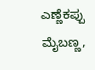ಎಣ್ಣೆಕಪ್ಪು ಮೈಬಣ್ಣ,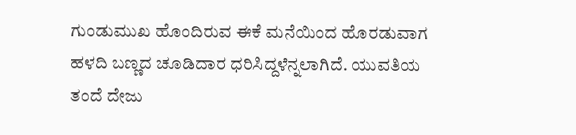ಗುಂಡುಮುಖ ಹೊಂದಿರುವ ಈಕೆ ಮನೆಯಿಂದ ಹೊರಡುವಾಗ ಹಳದಿ ಬಣ್ಣದ ಚೂಡಿದಾರ ಧರಿಸಿದ್ದಳೆನ್ನಲಾಗಿದೆ. ಯುವತಿಯ ತಂದೆ ದೇಜು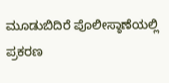ಮೂಡುಬಿದಿರೆ ಪೊಲೀಸ್ಠಾಣೆಯಲ್ಲಿ ಪ್ರಕರಣ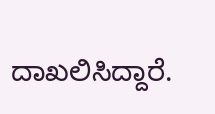ದಾಖಲಿಸಿದ್ದಾರೆ.